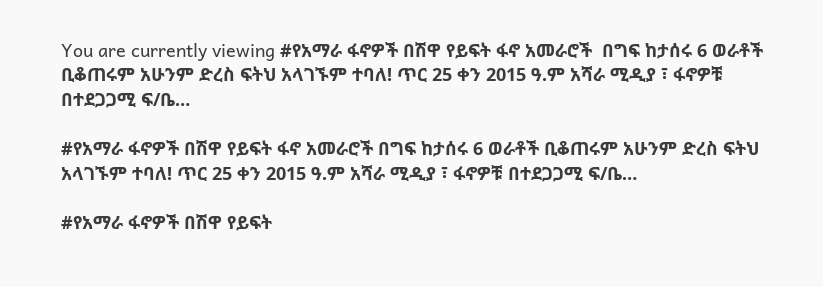You are currently viewing #የአማራ ፋኖዎች በሽዋ የይፍት ፋኖ አመራሮች  በግፍ ከታሰሩ 6 ወራቶች ቢቆጠሩም አሁንም ድረስ ፍትህ አላገኙም ተባለ! ጥር 25 ቀን 2015 ዓ.ም አሻራ ሚዲያ ፣ ፋኖዎቹ  በተደጋጋሚ ፍ/ቤ…

#የአማራ ፋኖዎች በሽዋ የይፍት ፋኖ አመራሮች በግፍ ከታሰሩ 6 ወራቶች ቢቆጠሩም አሁንም ድረስ ፍትህ አላገኙም ተባለ! ጥር 25 ቀን 2015 ዓ.ም አሻራ ሚዲያ ፣ ፋኖዎቹ በተደጋጋሚ ፍ/ቤ…

#የአማራ ፋኖዎች በሽዋ የይፍት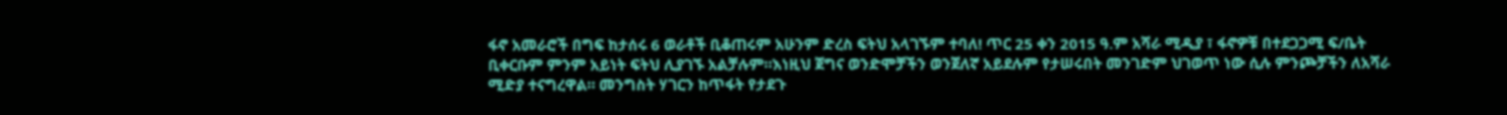ፋኖ አመራሮች በግፍ ከታሰሩ 6 ወራቶች ቢቆጠሩም አሁንም ድረስ ፍትህ አላገኙም ተባለ! ጥር 25 ቀን 2015 ዓ.ም አሻራ ሚዲያ ፣ ፋኖዎቹ በተደጋጋሚ ፍ/ቤት ቢቀርቡም ምንም አይነት ፍትህ ሊያገኙ አልቻሉም።እነዚህ ጀግና ወንድሞቻችን ወንጀለኛ አይደሉም የታሠሩበት መንገድም ህገወጥ ነው ሲሉ ምንጮቻችን ለአሻራ ሚድያ ተናግረዋል። መንግስት ሃገርን ከጥፋት የታደጉ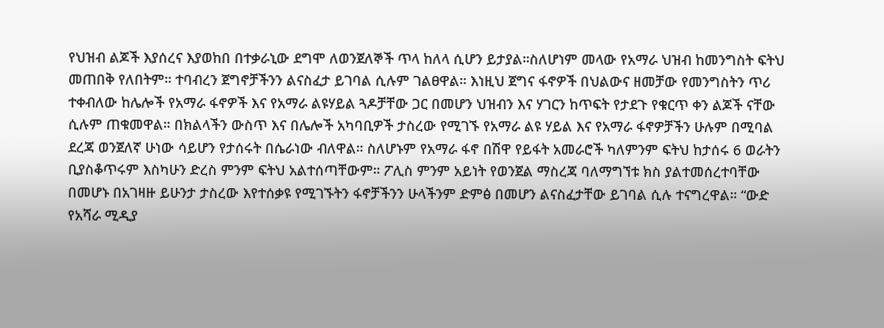የህዝብ ልጆች እያሰረና እያወከበ በተቃራኒው ደግሞ ለወንጀለኞች ጥላ ከለላ ሲሆን ይታያል።ስለሆነም መላው የአማራ ህዝብ ከመንግስት ፍትህ መጠበቅ የለበትም። ተባብረን ጀግኖቻችንን ልናስፈታ ይገባል ሲሉም ገልፀዋል። እነዚህ ጀግና ፋኖዎች በህልውና ዘመቻው የመንግስትን ጥሪ ተቀብለው ከሌሎች የአማራ ፋኖዎች እና የአማራ ልዩሃይል ጓዶቻቸው ጋር በመሆን ህዝብን እና ሃገርን ከጥፍት የታደጉ የቁርጥ ቀን ልጆች ናቸው ሲሉም ጠቁመዋል። በክልላችን ውስጥ እና በሌሎች አካባቢዎች ታስረው የሚገኙ የአማራ ልዩ ሃይል እና የአማራ ፋኖዎቻችን ሁሉም በሚባል ደረጃ ወንጀለኛ ሁነው ሳይሆን የታሰሩት በሴራነው ብለዋል። ስለሆኑም የአማራ ፋኖ በሽዋ የይፋት አመራሮች ካለምንም ፍትህ ከታሰሩ 6 ወራትን ቢያስቆጥሩም እስካሁን ድረስ ምንም ፍትህ አልተሰጣቸውም። ፖሊስ ምንም አይነት የወንጀል ማስረጃ ባለማግኘቱ ክስ ያልተመሰረተባቸው በመሆኑ በአገዛዙ ይሁንታ ታስረው እየተሰቃዩ የሚገኙትን ፋኖቻችንን ሁላችንም ድምፅ በመሆን ልናስፈታቸው ይገባል ሲሉ ተናግረዋል። “ውድ የአሻራ ሚዲያ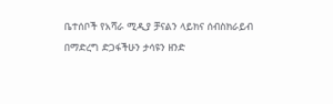ቤተሰቦች የአሻራ ሚዲያ ቻናልን ላይክና ሰብስክራይብ በማድረግ ድጋፋችሁን ታሳዩን ዘንድ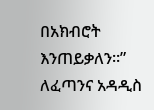በአክብሮት እንጠይቃለን።” ለፈጣንና አዳዲስ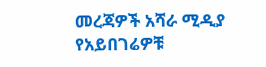መረጃዎች አሻራ ሚዲያ የአይበገሬዎቹ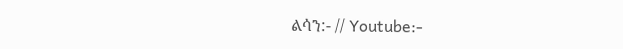ልሳን:- // Youtube:-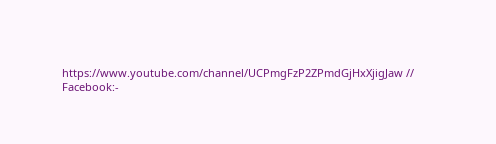https://www.youtube.com/channel/UCPmgFzP2ZPmdGjHxXjigJaw // Facebook:-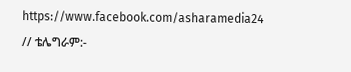https://www.facebook.com/asharamedia24 // ቴሌግራም:-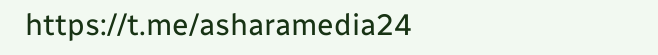https://t.me/asharamedia24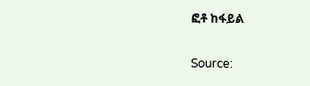ፎቶ ከፋይል

Source: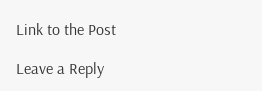Link to the Post

Leave a Reply